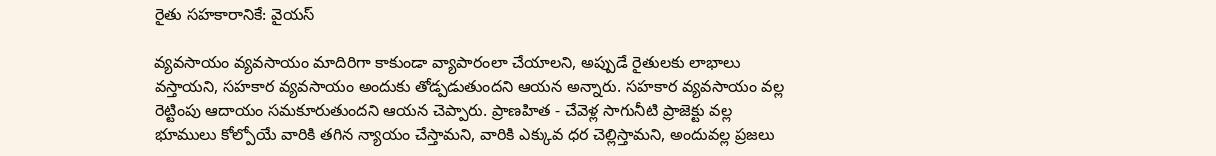రైతు సహకారానికే: వైయస్

వ్యవసాయం వ్యవసాయం మాదిరిగా కాకుండా వ్యాపారంలా చేయాలని, అప్పుడే రైతులకు లాభాలు వస్తాయని, సహకార వ్యవసాయం అందుకు తోడ్పడుతుందని ఆయన అన్నారు. సహకార వ్యవసాయం వల్ల రెట్టింపు ఆదాయం సమకూరుతుందని ఆయన చెప్పారు. ప్రాణహిత - చేవెళ్ల సాగునీటి ప్రాజెక్టు వల్ల భూములు కోల్పోయే వారికి తగిన న్యాయం చేస్తామని, వారికి ఎక్కువ ధర చెల్లిస్తామని, అందువల్ల ప్రజలు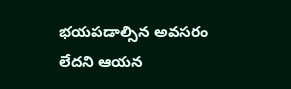భయపడాల్సిన అవసరం లేదని ఆయన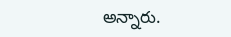అన్నారు.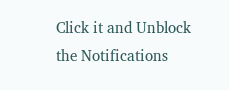Click it and Unblock the Notifications